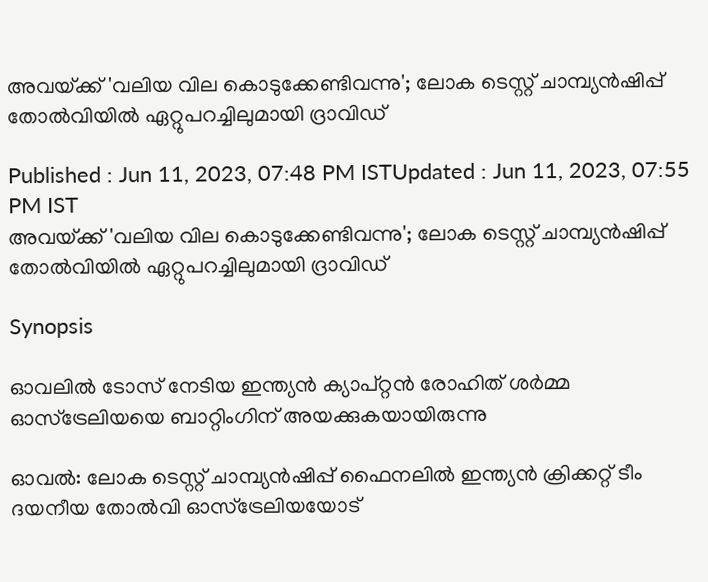അവയ്‌ക്ക് 'വലിയ വില കൊടുക്കേണ്ടിവന്നു'; ലോക ടെസ്റ്റ് ചാമ്പ്യന്‍ഷിപ്പ് തോല്‍വിയില്‍ ഏറ്റുപറച്ചിലുമായി ദ്രാവിഡ്

Published : Jun 11, 2023, 07:48 PM ISTUpdated : Jun 11, 2023, 07:55 PM IST
അവയ്‌ക്ക് 'വലിയ വില കൊടുക്കേണ്ടിവന്നു'; ലോക ടെസ്റ്റ് ചാമ്പ്യന്‍ഷിപ്പ് തോല്‍വിയില്‍ ഏറ്റുപറച്ചിലുമായി ദ്രാവിഡ്

Synopsis

ഓവലില്‍ ടോസ് നേടിയ ഇന്ത്യന്‍ ക്യാപ്റ്റന്‍ രോഹിത് ശര്‍മ്മ ഓസ്ട്രേലിയയെ ബാറ്റിംഗിന് അയക്കുകയായിരുന്നു

ഓവല്‍: ലോക ടെസ്റ്റ് ചാമ്പ്യന്‍ഷിപ്പ് ഫൈനലില്‍ ഇന്ത്യന്‍ ക്രിക്കറ്റ് ടീം ദയനീയ തോല്‍വി ഓസ്ട്രേലിയയോട്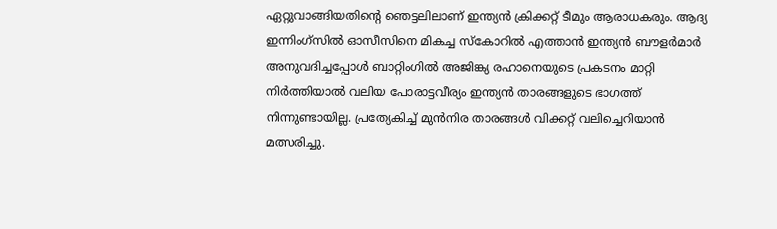ഏറ്റുവാങ്ങിയതിന്‍റെ ഞെട്ടലിലാണ് ഇന്ത്യന്‍ ക്രിക്കറ്റ് ടീമും ആരാധകരും. ആദ്യ ഇന്നിംഗ്‌സില്‍ ഓസീസിനെ മികച്ച സ്കോറില്‍ എത്താന്‍ ഇന്ത്യന്‍ ബൗളര്‍മാര്‍ അനുവദിച്ചപ്പോള്‍ ബാറ്റിംഗില്‍ അജിങ്ക്യ രഹാനെയുടെ പ്രകടനം മാറ്റി നിര്‍ത്തിയാല്‍ വലിയ പോരാട്ടവീര്യം ഇന്ത്യന്‍ താരങ്ങളുടെ ഭാഗത്ത് നിന്നുണ്ടായില്ല. പ്രത്യേകിച്ച് മുന്‍നിര താരങ്ങള്‍ വിക്കറ്റ് വലിച്ചെറിയാന്‍ മത്സരിച്ചു.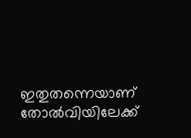ഇതുതന്നെയാണ് തോല്‍വിയിലേക്ക്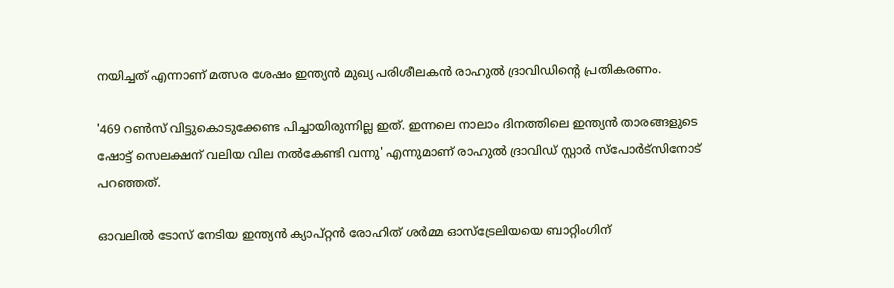നയിച്ചത് എന്നാണ് മത്സര ശേഷം ഇന്ത്യന്‍ മുഖ്യ പരിശീലകന്‍ രാഹുല്‍ ദ്രാവിഡിന്‍റെ പ്രതികരണം.

'469 റണ്‍സ് വിട്ടുകൊടുക്കേണ്ട പിച്ചായിരുന്നില്ല ഇത്. ഇന്നലെ നാലാം ദിനത്തിലെ ഇന്ത്യന്‍ താരങ്ങളുടെ ഷോട്ട് സെലക്ഷന് വലിയ വില നല്‍കേണ്ടി വന്നു' എന്നുമാണ് രാഹുല്‍ ദ്രാവിഡ് സ്റ്റാര്‍ സ്പോര്‍ട്‌സിനോട് പറഞ്ഞത്.

ഓവലില്‍ ടോസ് നേടിയ ഇന്ത്യന്‍ ക്യാപ്റ്റന്‍ രോഹിത് ശര്‍മ്മ ഓസ്ട്രേലിയയെ ബാറ്റിംഗിന്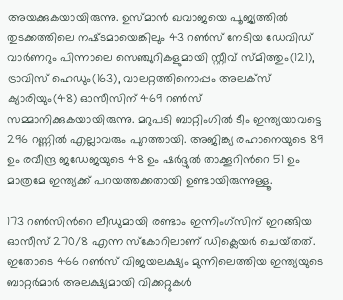അയക്കുകയായിരുന്നു. ഉസ്‌മാന്‍ ഖവാജയെ പൂജ്യത്തില്‍ തുടക്കത്തിലെ നഷ്‌ടമായെങ്കിലും 43 റണ്‍സ് നേടിയ ഡേവിഡ് വാര്‍ണറും പിന്നാലെ സെഞ്ചുറികളുമായി സ്റ്റീവ് സ്‌മിത്തും(121), ട്രാവിസ് ഹെഡും(163), വാലറ്റത്തിനൊപ്പം അലക്‌സ് ക്യാരിയും(48) ഓസീസിന് 469 റണ്‍സ് സമ്മാനിക്കുകയായിരുന്നു. മറുപടി ബാറ്റിംഗില്‍ ടീം ഇന്ത്യയാവട്ടെ 296 റണ്ണില്‍ എല്ലാവരും പുറത്തായി. അജിങ്ക്യ രഹാനെയുടെ 89 ഉം രവീന്ദ്ര ജഡേജയുടെ 48 ഉം ഷര്‍ദ്ദുല്‍ താക്കൂറിന്‍റെ 51 ഉം മാത്രമേ ഇന്ത്യക്ക് പറയത്തക്കതായി ഉണ്ടായിരുന്നുള്ളൂ.

173 റണ്‍സിന്‍റെ ലീഡുമായി രണ്ടാം ഇന്നിംഗ്‌സിന് ഇറങ്ങിയ ഓസീസ് 270/8 എന്ന സ്കോറിലാണ് ഡ‍ിക്ലെയര്‍ ചെയ്‌തത്. ഇതോടെ 466 റണ്‍സ് വിജയലക്ഷ്യം മുന്നിലെത്തിയ ഇന്ത്യയുടെ ബാറ്റര്‍മാര്‍ അലക്ഷ്യമായി വിക്കറ്റുകള്‍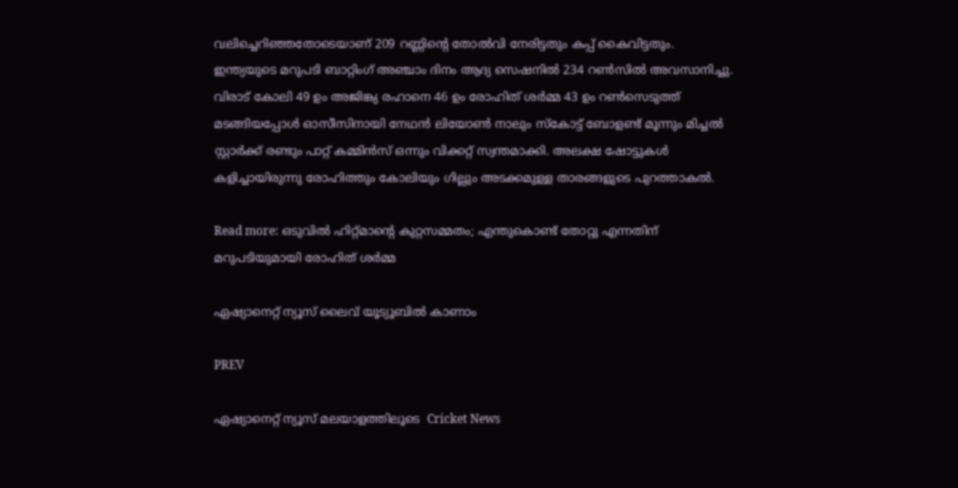വലിച്ചെറിഞ്ഞതോടെയാണ് 209 റണ്ണിന്‍റെ തോല്‍വി നേരിട്ടതും കപ്പ് കൈവിട്ടതും. ഇന്ത്യയുടെ മറുപടി ബാറ്റിംഗ് അഞ്ചാം ദിനം ആദ്യ സെഷനില്‍ 234 റണ്‍സില്‍ അവസാനിച്ചു. വിരാട് കോലി 49 ഉം അജിങ്ക്യ രഹാനെ 46 ഉം രോഹിത് ശര്‍മ്മ 43 ഉം റണ്‍സെടുത്ത് മടങ്ങിയപ്പോള്‍ ഓസീസിനായി നേഥന്‍ ലിയോണ്‍ നാലും സ്കോട്ട് ബോളണ്ട് മൂന്നും മിച്ചല്‍ സ്റ്റാര്‍ക്ക് രണ്ടും പാറ്റ് കമ്മിന്‍സ് ഒന്നും വിക്കറ്റ് സ്വന്തമാക്കി. അലക്ഷ ഷോട്ടുകള്‍ കളിച്ചായിരുന്നു രോഹിത്തും കോലിയും ഗില്ലും അടക്കമുള്ള താരങ്ങളുടെ പുറത്താകല്‍.

Read more: ഒടുവില്‍ ഹിറ്റ്‌മാന്‍റെ കുറ്റസമ്മതം; എന്തുകൊണ്ട് തോറ്റു എന്നതിന് മറുപടിയുമായി രോഹിത് ശര്‍മ്മ

ഏഷ്യാനെറ്റ് ന്യൂസ് ലൈവ് യൂട്യൂബിൽ കാണാം

PREV

ഏഷ്യാനെറ്റ് ന്യൂസ് മലയാളത്തിലൂടെ  Cricket News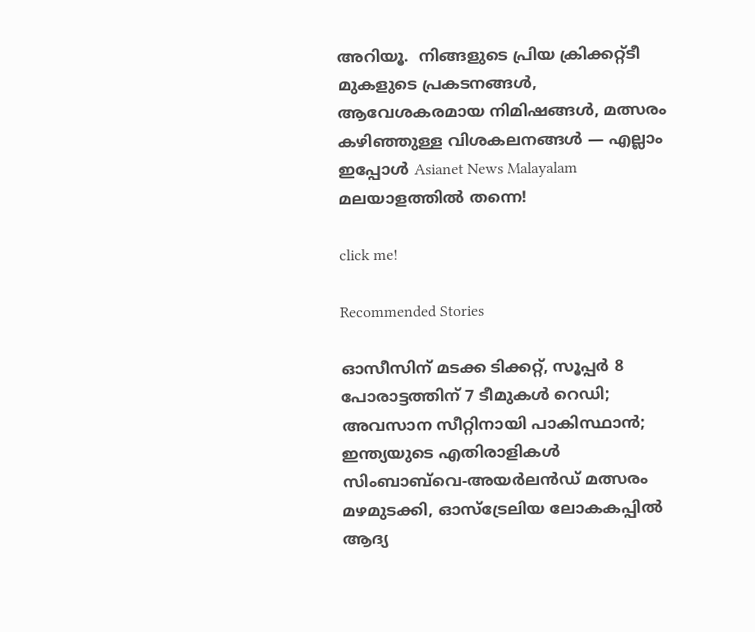അറിയൂ.  നിങ്ങളുടെ പ്രിയ ക്രിക്കറ്റ്ടീ മുകളുടെ പ്രകടനങ്ങൾ, ആവേശകരമായ നിമിഷങ്ങൾ, മത്സരം കഴിഞ്ഞുള്ള വിശകലനങ്ങൾ — എല്ലാം ഇപ്പോൾ Asianet News Malayalam മലയാളത്തിൽ തന്നെ!

click me!

Recommended Stories

ഓസീസിന് മടക്ക ടിക്കറ്റ്, സൂപ്പർ 8 പോരാട്ടത്തിന് 7 ടീമുകൾ റെഡി; അവസാന സീറ്റിനായി പാകിസ്ഥാൻ; ഇന്ത്യയുടെ എതിരാളികള്‍
സിംബാബ്‌വെ-അയര്‍ലന്‍ഡ് മത്സരം മഴമുടക്കി, ഓസ്ട്രേലിയ ലോകകപ്പില്‍ ആദ്യ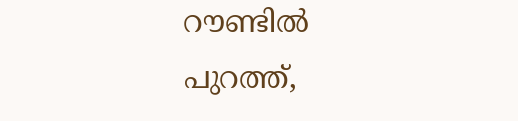റൗണ്ടില്‍ പുറത്ത്,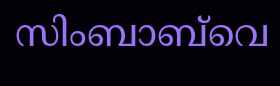സിംബാബ്‌വെ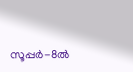സൂപ്പര്‍-8ൽ